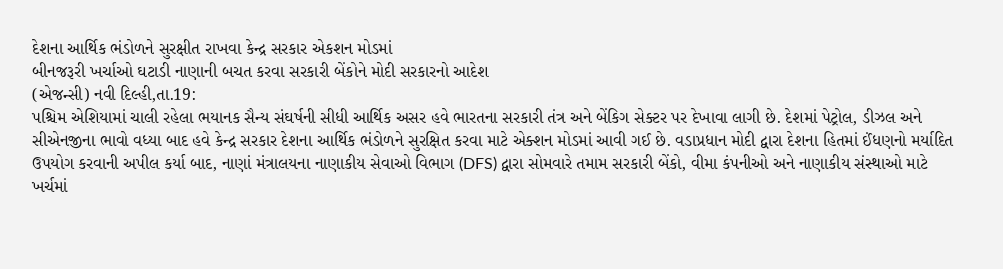દેશના આર્થિક ભંડોળને સુરક્ષીત રાખવા કેન્દ્ર સરકાર એકશન મોડમાં
બીનજરૂરી ખર્ચાઓ ઘટાડી નાણાની બચત કરવા સરકારી બેંકોને મોદી સરકારનો આદેશ
(એજન્સી) નવી દિલ્હી,તા.19:
પશ્ચિમ એશિયામાં ચાલી રહેલા ભયાનક સૈન્ય સંઘર્ષની સીધી આર્થિક અસર હવે ભારતના સરકારી તંત્ર અને બેંકિગ સેક્ટર પર દેખાવા લાગી છે. દેશમાં પેટ્રોલ, ડીઝલ અને સીએનજીના ભાવો વધ્યા બાદ હવે કેન્દ્ર સરકાર દેશના આર્થિક ભંડોળને સુરક્ષિત કરવા માટે એક્શન મોડમાં આવી ગઈ છે. વડાપ્રધાન મોદી દ્વારા દેશના હિતમાં ઈંધણનો મર્યાદિત ઉપયોગ કરવાની અપીલ કર્યા બાદ, નાણાં મંત્રાલયના નાણાકીય સેવાઓ વિભાગ (DFS) દ્વારા સોમવારે તમામ સરકારી બેંકો, વીમા કંપનીઓ અને નાણાકીય સંસ્થાઓ માટે ખર્ચમાં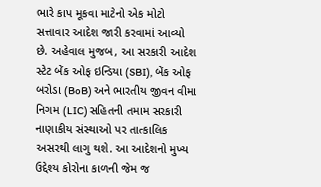ભારે કાપ મૂકવા માટેનો એક મોટો સત્તાવાર આદેશ જારી કરવામાં આવ્યો છે. અહેવાલ મુજબ, આ સરકારી આદેશ સ્ટેટ બેંક ઓફ ઇન્ડિયા (SBI), બેંક ઓફ બરોડા (BoB) અને ભારતીય જીવન વીમા નિગમ (LIC) સહિતની તમામ સરકારી નાણાકીય સંસ્થાઓ પર તાત્કાલિક અસરથી લાગુ થશે. આ આદેશનો મુખ્ય ઉદ્દેશ્ય કોરોના કાળની જેમ જ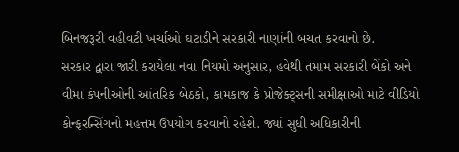બિનજરૂરી વહીવટી ખર્ચાઓ ઘટાડીને સરકારી નાણાંની બચત કરવાનો છે.
સરકાર દ્વારા જારી કરાયેલા નવા નિયમો અનુસાર, હવેથી તમામ સરકારી બેંકો અને વીમા કંપનીઓની આંતરિક બેઠકો, કામકાજ કે પ્રોજેક્ટ્સની સમીક્ષાઓ માટે વીડિયો કોન્ફરન્સિંગનો મહત્તમ ઉપયોગ કરવાનો રહેશે. જ્યાં સુધી અધિકારીની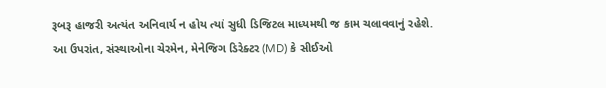રૂબરૂ હાજરી અત્યંત અનિવાર્ય ન હોય ત્યાં સુધી ડિજિટલ માધ્યમથી જ કામ ચલાવવાનું રહેશે. આ ઉપરાંત, સંસ્થાઓના ચેરમેન, મેનેજિગ ડિરેક્ટર (MD) કે સીઈઓ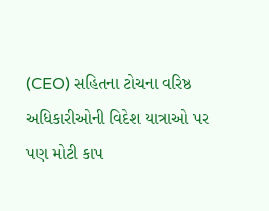(CEO) સહિતના ટોચના વરિષ્ઠ અધિકારીઓની વિદેશ યાત્રાઓ પર પણ મોટી કાપ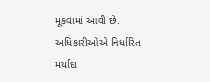મૂકવામાં આવી છે. અધિકારીઓએ નિર્ધારિત મર્યાદા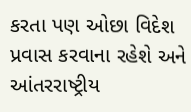કરતા પણ ઓછા વિદેશ પ્રવાસ કરવાના રહેશે અને આંતરરાષ્ટ્રીય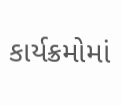કાર્યક્રમોમાં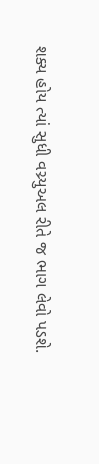શક્ય હોય ત્યાં સુધી વચ્ર્યુઅલ રીતે જ ભાગ લેવો પડશે.